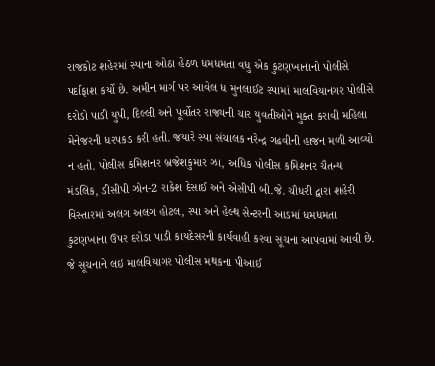રાજકોટ શહેરમાં સ્પાના ઓઠા હેઠળ ધમધમતા વધુ એક કુટણખાનાનો પોલીસે પર્દાફાશ કર્યો છે. અમીન માર્ગ પર આવેલ ધ મુનલાઈટ સ્પામાં માલવિયાનગર પોલીસે દરોડો પાડી યુપી, દિલ્લી અને પૂર્વોતર રાજ્યની ચાર યુવતીઓને મુક્ત કરાવી મહિલા મેનેજરની ધરપકડ કરી હતી. જયારે સ્પા સંચાલક નરેન્દ્ર ગઢવીની હાજન મળી આવ્યો ન હતો. પોલીસ કમિશનર બ્રજેશકુમાર ઝા, અધિક પોલીસ કમિશનર ચૈતન્ય મંડલિક, ડીસીપી ઝોન-2 રાકેશ દેસાઈ અને એસીપી બી.જે. ચૌધરી દ્વારા શહેરી વિસ્તારમાં અલગ અલગ હોટલ, સ્પા અને હેલ્થ સેન્ટરની આડમાં ધમધમતા કુટણખાના ઉપર દરોડા પાડી કાયદેસરની કાર્યવાહી કરવા સૂચના આપવામાં આવી છે. જે સૂચનાને લઇ માલવિયાગર પોલીસ મથકના પીઆઈ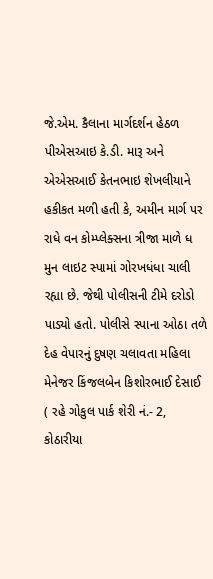જે.એમ. કૈલાના માર્ગદર્શન હેઠળ પીએસઆઇ કે.ડી. મારૂ અને એએસઆઈ કેતનભાઇ શેખલીયાને હકીકત મળી હતી કે, અમીન માર્ગ પર રાધે વન કોમ્પ્લેક્સના ત્રીજા માળે ધ મુન લાઇટ સ્પામાં ગોરખધંધા ચાલી રહ્યા છે. જેથી પોલીસની ટીમે દરોડો પાડ્યો હતો. પોલીસે સ્પાના ઓઠા તળે દેહ વેપારનું દુષણ ચલાવતા મહિલા મેનેજર કિંજલબેન કિશોરભાઈ દેસાઈ ( રહે ગોકુલ પાર્ક શેરી નં.- 2, કોઠારીયા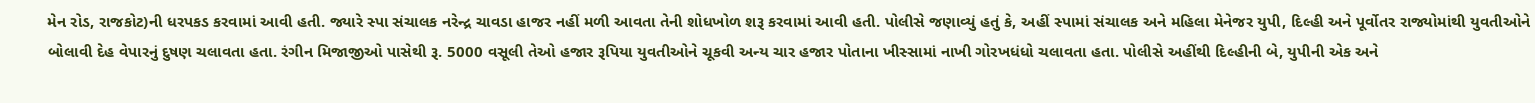મેન રોડ, રાજકોટ)ની ધરપકડ કરવામાં આવી હતી. જ્યારે સ્પા સંચાલક નરેન્દ્ર ચાવડા હાજર નહીં મળી આવતા તેની શોધખોળ શરૂ કરવામાં આવી હતી. પોલીસે જણાવ્યું હતું કે, અહીં સ્પામાં સંચાલક અને મહિલા મેનેજર યુપી, દિલ્હી અને પૂર્વોતર રાજ્યોમાંથી યુવતીઓને બોલાવી દેહ વેપારનું દુષણ ચલાવતા હતા. રંગીન મિજાજીઓ પાસેથી રૂ. 5000 વસૂલી તેઓ હજાર રૂપિયા યુવતીઓને ચૂકવી અન્ય ચાર હજાર પોતાના ખીસ્સામાં નાખી ગોરખધંધો ચલાવતા હતા. પોલીસે અહીંથી દિલ્હીની બે, યુપીની એક અને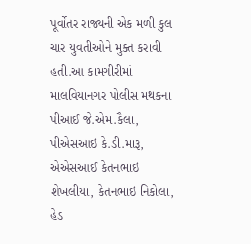પૂર્વોતર રાજ્યની એક મળી કુલ ચાર યુવતીઓને મુક્ત કરાવી હતી.આ કામગીરીમાં માલવિયાનગર પોલીસ મથકના પીઆઈ જે.એમ.કૈલા, પીએસઆઇ કે.ડી.મારૂ, એએસઆઈ કેતનભાઇ શેખલીયા, કેતનભાઇ નિકોલા, હેડ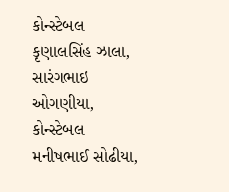કોન્સ્ટેબલ કૃણાલસિંહ ઝાલા, સારંગભાઇ ઓગણીયા, કોન્સ્ટેબલ મનીષભાઈ સોઢીયા,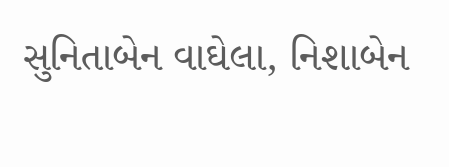સુનિતાબેન વાઘેલા, નિશાબેન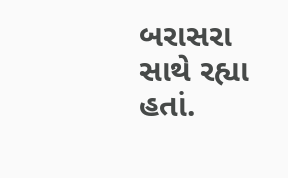બરાસરા સાથે રહ્યા હતાં.